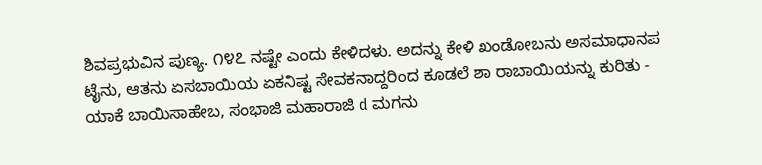ಶಿವಪ್ರಭುವಿನ ಪುಣ್ಯ. ೧೪೭ ನಷ್ಟೇ ಎಂದು ಕೇಳಿದಳು. ಅದನ್ನು ಕೇಳಿ ಖಂಡೋಬನು ಅಸಮಾಧಾನಪ ಟೈನು, ಆತನು ಏಸಬಾಯಿಯ ಏಕನಿಷ್ಟ ಸೇವಕನಾದ್ದರಿಂದ ಕೂಡಲೆ ಶಾ ರಾಬಾಯಿಯನ್ನು ಕುರಿತು - ಯಾಕೆ ಬಾಯಿಸಾಹೇಬ, ಸಂಭಾಜಿ ಮಹಾರಾಜಿ d ಮಗನು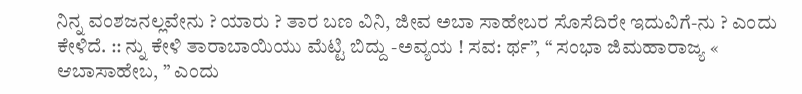ನಿನ್ನ ವಂಶಜನಲ್ಲವೇನು ? ಯಾರು ? ತಾರ ಬಣ ವಿನಿ, ಜೀವ ಅಬಾ ಸಾಹೇಬರ ಸೊಸೆದಿರೇ ಇದುವಿಗೆ-ನು ? ಎಂದು ಕೇಳಿದೆ. :: ನ್ನು ಕೇಳಿ ತಾರಾಬಾಯಿಯು ಮೆಟ್ಟಿ ಬಿದ್ದು -ಅವ್ಯಯ ! ಸವ: ರ್ಥ”, “ ಸಂಭಾ ಜಿಮಹಾರಾಜ್ಯ « ಆಬಾಸಾಹೇಬ, ” ಎಂದು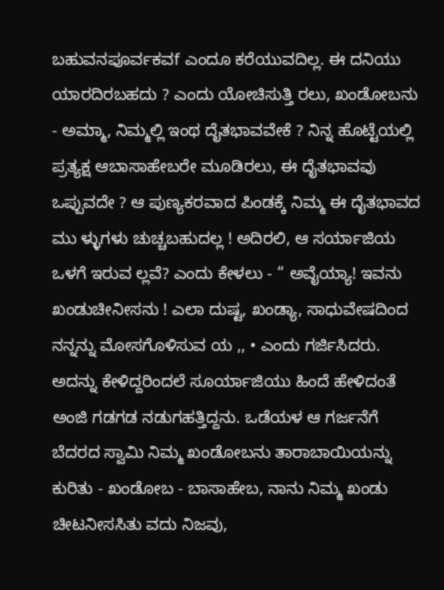ಬಹುವನಪೂರ್ವಕವf ಎಂದೂ ಕರೆಯುವದಿಲ್ಲ. ಈ ದನಿಯು ಯಾರದಿರಬಹದು ? ಎಂದು ಯೋಚಿಸುತ್ತಿ ರಲು, ಖಂಡೋಬನು - ಅಮ್ಮಾ, ನಿಮ್ಮಲ್ಲಿ ಇಂಥ ದೈತಭಾವವೇಕೆ ? ನಿನ್ನ ಹೊಟ್ಟೆಯಲ್ಲಿ ಪ್ರತ್ಯಕ್ಷ ಆಬಾಸಾಹೇಬರೇ ಮೂಡಿರಲು, ಈ ದೈತಭಾವವು ಒಪ್ಪುವದೇ ? ಆ ಪುಣ್ಯಕರವಾದ ಪಿಂಡಕ್ಕೆ ನಿಮ್ಮ ಈ ದೈತಭಾವದ ಮು ಳ್ಳುಗಳು ಚುಚ್ಚಬಹುದಲ್ಲ ! ಅದಿರಲಿ, ಆ ಸರ್ಯಾಜಿಯ ಒಳಗೆ ಇರುವ ಲ್ಲವೆ? ಎಂದು ಕೇಳಲು - “ ಅವೈಯ್ಯಾ! ಇವನು ಖಂಡುಚೀನೀಸನು ! ಎಲಾ ದುಷ್ಟ, ಖಂಡ್ಯಾ, ಸಾಧುವೇಷದಿಂದ ನನ್ನನ್ನು ಮೋಸಗೊಳಿಸುವ ಯ ,, • ಎಂದು ಗರ್ಜಿಸಿದರು. ಅದನ್ನು ಕೇಳಿದ್ದರಿಂದಲೆ ಸೂರ್ಯಾಜಿಯು ಹಿಂದೆ ಹೇಳಿದಂತೆ ಅಂಜಿ ಗಡಗಡ ನಡುಗಹತ್ತಿದ್ದನು. ಒಡೆಯಳ ಆ ಗರ್ಜನೆಗೆ ಬೆದರದ ಸ್ವಾಮಿ ನಿಮ್ಮ ಖಂಡೋಬನು ತಾರಾಬಾಯಿಯನ್ನು ಕುರಿತು - ಖಂಡೋಬ - ಬಾಸಾಹೇಬ, ನಾನು ನಿಮ್ಮ ಖಂಡು ಚೀಟನೀಸಸಿತು ವದು ನಿಜವು,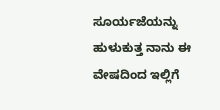ಸೂರ್ಯಜೆಯನ್ನು ಹುಳುಕುತ್ತ ನಾನು ಈ ವೇಷದಿಂದ ಇಲ್ಲಿಗೆ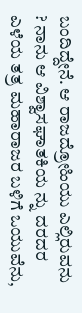ಬಂದಿದ್ದೇನೆ. ಆ ರಾಜದ್ರೋಹಿಯು ಎಲ್ಲಿರುವನು ? ನಾನು ಆ ವಿಶ್ವಾಸಘಾತಕಿಯ ನ್ನು ದರದರ ಎಳೆಯ ತತ್ರ ಮಹಾರಾಜರ ಬಳಿಗೆ ಒಯುವೆನು,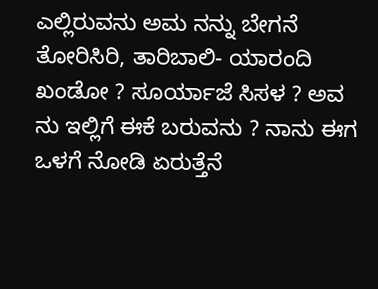ಎಲ್ಲಿರುವನು ಅಮ ನನ್ನು ಬೇಗನೆ ತೋರಿಸಿರಿ, ತಾರಿಬಾಲಿ- ಯಾರಂದಿ ಖಂಡೋ ? ಸೂರ್ಯಾಜೆ ಸಿಸಳ ? ಅವ ನು ಇಲ್ಲಿಗೆ ಈಕೆ ಬರುವನು ? ನಾನು ಈಗ ಒಳಗೆ ನೋಡಿ ಏರುತ್ತೆನೆ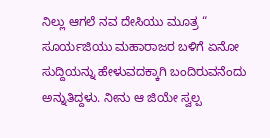ನಿಲ್ಲು ಆಗಲೆ ನವ ದೇಸಿಯು ಮೂತ್ರ “ ಸೂರ್ಯಜಿಯು ಮಹಾರಾಜರ ಬಳಿಗೆ ಏನೋ ಸುದ್ದಿಯನ್ನು ಹೇಳುವದಕ್ಕಾಗಿ ಬಂದಿರುವನೆಂದು ಅನ್ನುತಿದ್ದಳು. ನೀನು ಆ ಜಿಯೇ ಸ್ವಲ್ಪ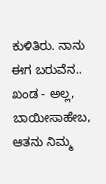ಕುಳಿತಿರು. ನಾನು ಈಗ ಬರುವೆನ.. ಖಂಡ - ಅಲ್ಲ, ಬಾಯೀಸಾಹೇಬ, ಆತನು ನಿಮ್ಮ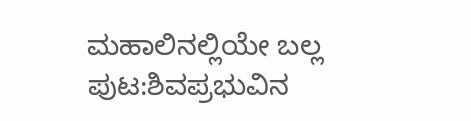ಮಹಾಲಿನಲ್ಲಿಯೇ ಬಲ್ಲ
ಪುಟ:ಶಿವಪ್ರಭುವಿನ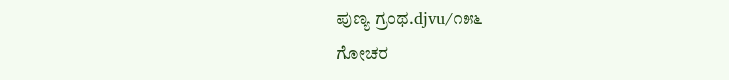ಪುಣ್ಯ ಗ್ರಂಥ.djvu/೧೫೬
ಗೋಚರ